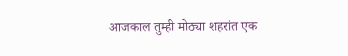आजकाल तुम्ही मोठ्या शहरांत एक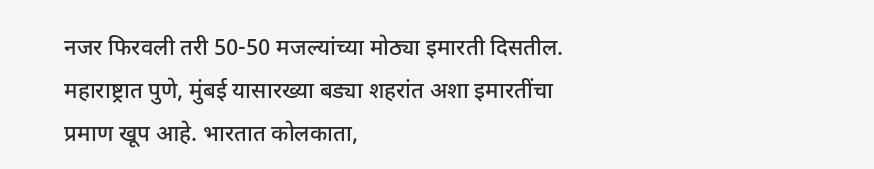नजर फिरवली तरी 50-50 मजल्यांच्या मोठ्या इमारती दिसतील. महाराष्ट्रात पुणे, मुंबई यासारख्या बड्या शहरांत अशा इमारतींचा प्रमाण खूप आहे. भारतात कोलकाता,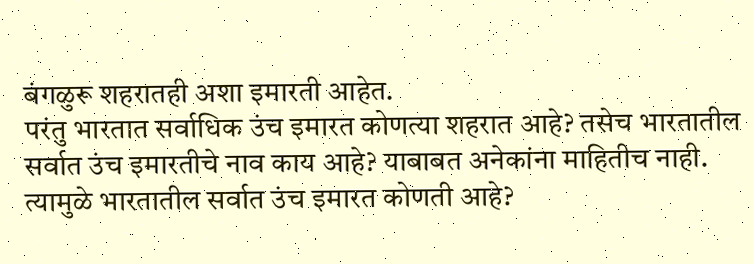बंगळुरू शहरातही अशा इमारती आहेत.
परंतु भारतात सर्वाधिक उंच इमारत कोणत्या शहरात आहे? तसेच भारतातील सर्वात उंच इमारतीचे नाव काय आहे? याबाबत अनेकांना माहितीच नाही. त्यामुळे भारतातील सर्वात उंच इमारत कोणती आहे?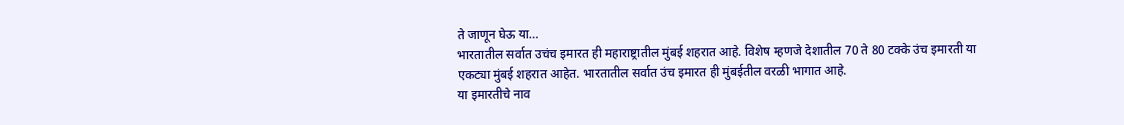ते जाणून घेऊ या…
भारतातील सर्वात उचंच इमारत ही महाराष्ट्रातील मुंबई शहरात आहे. विशेष म्हणजे देशातील 70 ते 80 टक्के उंच इमारती या एकट्या मुंबई शहरात आहेत. भारतातील सर्वात उंच इमारत ही मुंबईतील वरळी भागात आहे.
या इमारतीचे नाव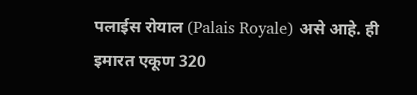पलाईस रोयाल (Palais Royale) असे आहे. ही इमारत एकूण 320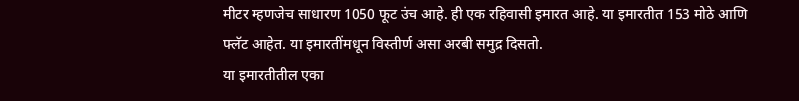मीटर म्हणजेच साधारण 1050 फूट उंच आहे. ही एक रहिवासी इमारत आहे. या इमारतीत 153 मोठे आणि फ्लॅट आहेत. या इमारतींमधून विस्तीर्ण असा अरबी समुद्र दिसतो.
या इमारतीतील एका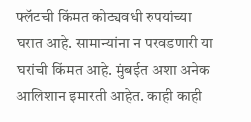फ्लॅटची किंमत कोट्यवधी रुपयांच्या घरात आहे. सामान्यांना न परवडणारी या घरांची किंमत आहे. मुंबईत अशा अनेक आलिशान इमारती आहेत. काही काही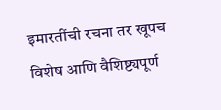इमारतींची रचना तर खूपच विशेष आणि वैशिष्ट्यपूर्ण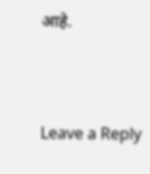आहे.




Leave a Reply